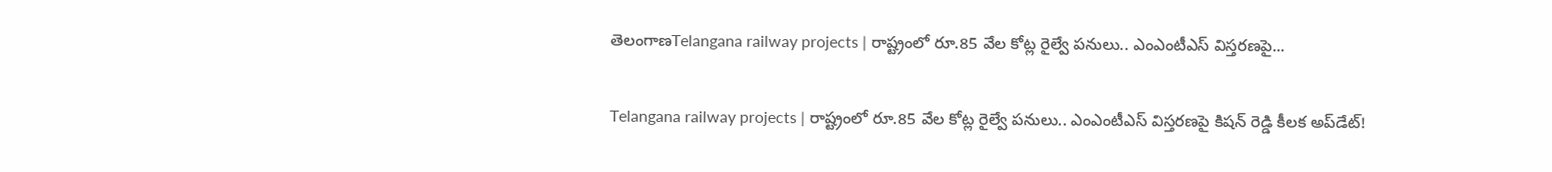తెలంగాణTelangana railway projects | రాష్ట్రంలో రూ.85 వేల కోట్ల రైల్వే పనులు.. ఎంఎంటీఎస్ విస్తరణపై...

Telangana railway projects | రాష్ట్రంలో రూ.85 వేల కోట్ల రైల్వే పనులు.. ఎంఎంటీఎస్ విస్తరణపై కిషన్ రెడ్డి కీలక అప్‌డేట్!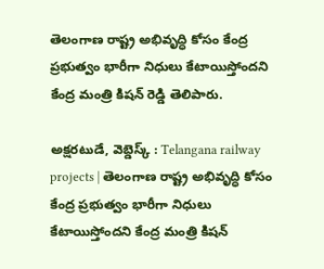తెలంగాణ రాష్ట్ర అభివృద్ధి కోసం కేంద్ర ప్రభుత్వం భారీగా నిధులు కేటాయిస్తోందని కేంద్ర మంత్రి కిషన్ రెడ్డి తెలిపారు.

అక్షరటుడే, వెబ్డెస్క్ : Telangana railway projects | తెలంగాణ రాష్ట్ర అభివృద్ధి కోసం కేంద్ర ప్రభుత్వం భారీగా నిధులు కేటాయిస్తోందని కేంద్ర మంత్రి కిషన్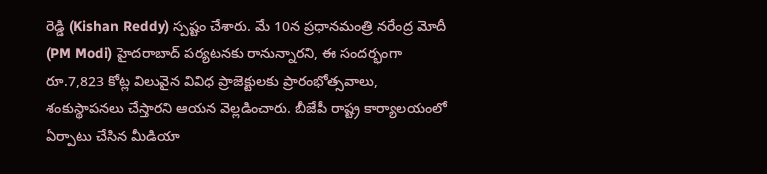రెడ్డి (Kishan Reddy) స్పష్టం చేశారు. మే 10న ప్రధానమంత్రి నరేంద్ర మోదీ (PM Modi) హైదరాబాద్ పర్యటనకు రానున్నారని, ఈ సందర్భంగా రూ.7,823 కోట్ల విలువైన వివిధ ప్రాజెక్టులకు ప్రారంభోత్సవాలు, శంకుస్థాపనలు చేస్తారని ఆయన వెల్లడించారు. బీజేపీ రాష్ట్ర కార్యాలయంలో ఏర్పాటు చేసిన మీడియా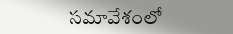సమావేశంలో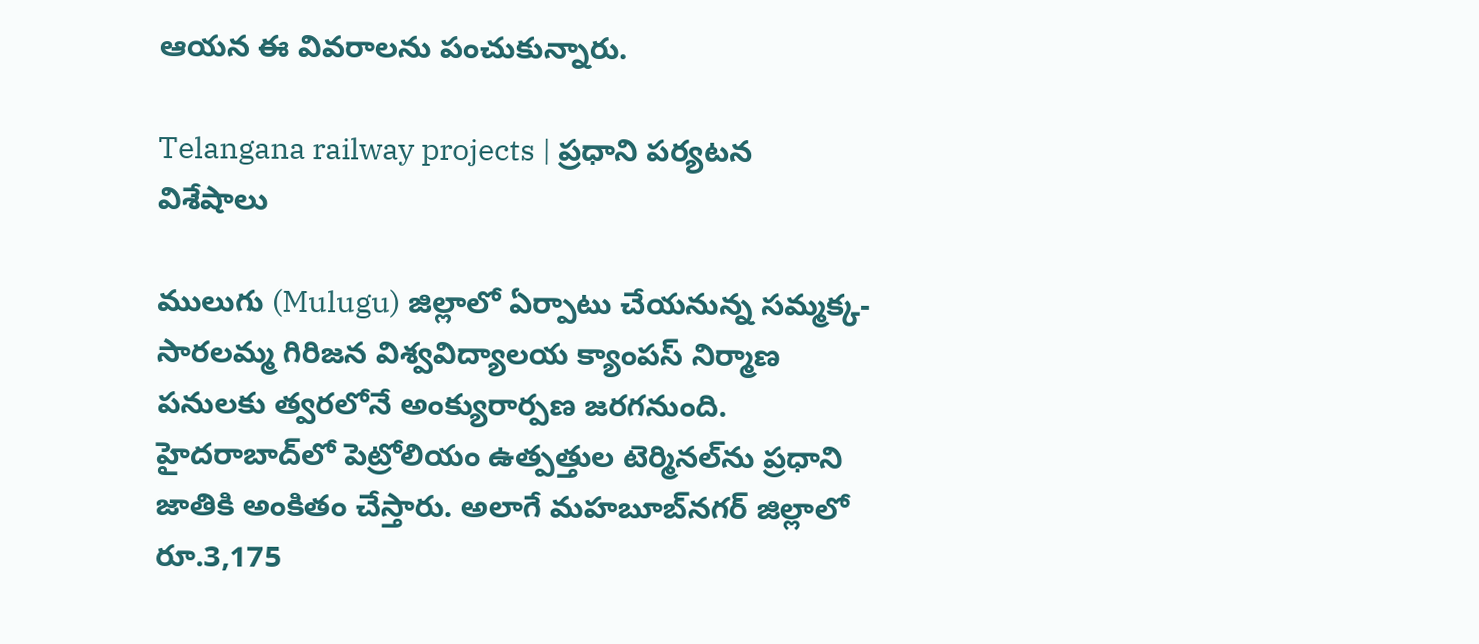ఆయన ఈ వివరాలను పంచుకున్నారు.

Telangana railway projects | ప్రధాని పర్యటన విశేషాలు

ములుగు (Mulugu) జిల్లాలో ఏర్పాటు చేయనున్న సమ్మక్క-సారలమ్మ గిరిజన విశ్వవిద్యాలయ క్యాంపస్ నిర్మాణ పనులకు త్వరలోనే అంక్యురార్పణ జరగనుంది. హైదరాబాద్‌లో పెట్రోలియం ఉత్పత్తుల టెర్మినల్‌ను ప్రధాని జాతికి అంకితం చేస్తారు. అలాగే మహబూబ్‌నగర్ జిల్లాలో రూ.3,175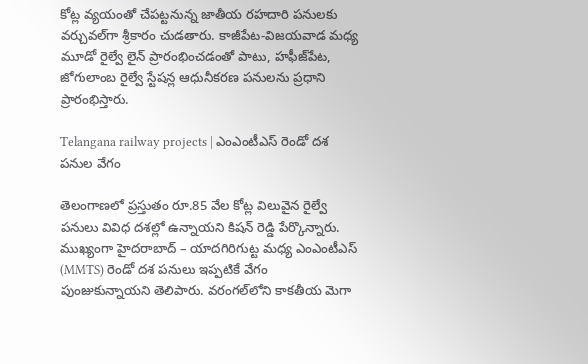కోట్ల వ్యయంతో చేపట్టనున్న జాతీయ రహదారి పనులకు వర్చువల్‌గా శ్రీకారం చుడతారు. కాజీపేట-విజయవాడ మధ్య మూడో రైల్వే లైన్ ప్రారంభించడంతో పాటు, హఫీజ్‌పేట, జోగులాంబ రైల్వే స్టేషన్ల ఆధునీకరణ పనులను ప్రధాని ప్రారంభిస్తారు.

Telangana railway projects | ఎంఎంటీఎస్‌ రెండో దశ పనుల వేగం

తెలంగాణలో ప్రస్తుతం రూ.85 వేల కోట్ల విలువైన రైల్వే పనులు వివిధ దశల్లో ఉన్నాయని కిషన్ రెడ్డి పేర్కొన్నారు. ముఖ్యంగా హైదరాబాద్ – యాదగిరిగుట్ట మధ్య ఎంఎంటీఎస్‌ (MMTS) రెండో దశ పనులు ఇప్పటికే వేగం పుంజుకున్నాయని తెలిపారు. వరంగల్‌లోని కాకతీయ మెగా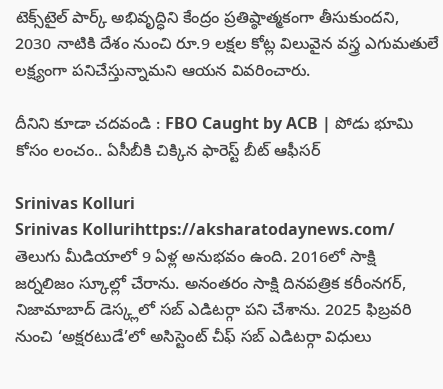టెక్స్‌టైల్ పార్క్ అభివృద్ధిని కేంద్రం ప్రతిష్ఠాత్మకంగా తీసుకుందని, 2030 నాటికి దేశం నుంచి రూ.9 లక్షల కోట్ల విలువైన వస్త్ర ఎగుమతులే లక్ష్యంగా పనిచేస్తున్నామని ఆయన వివరించారు.

దీనిని కూడా చదవండి : FBO Caught by ACB | పోడు భూమి కోసం లంచం.. ఏసీబీకి చిక్కిన ఫారెస్ట్ బీట్ ఆఫీసర్

Srinivas Kolluri
Srinivas Kollurihttps://aksharatodaynews.com/
తెలుగు మీడియాలో 9 ఏళ్ల అనుభవం ఉంది. 2016లో సాక్షి జర్నలిజం స్కూల్లో చేరాను. అనంతరం సాక్షి దినపత్రిక కరీంనగర్, నిజామాబాద్ డెస్క్లలో సబ్ ఎడిటర్గా పని చేశాను. 2025 ఫిబ్రవరి నుంచి ‘అక్షరటుడే’లో అసిస్టెంట్ చీఫ్ సబ్ ఎడిటర్గా విధులు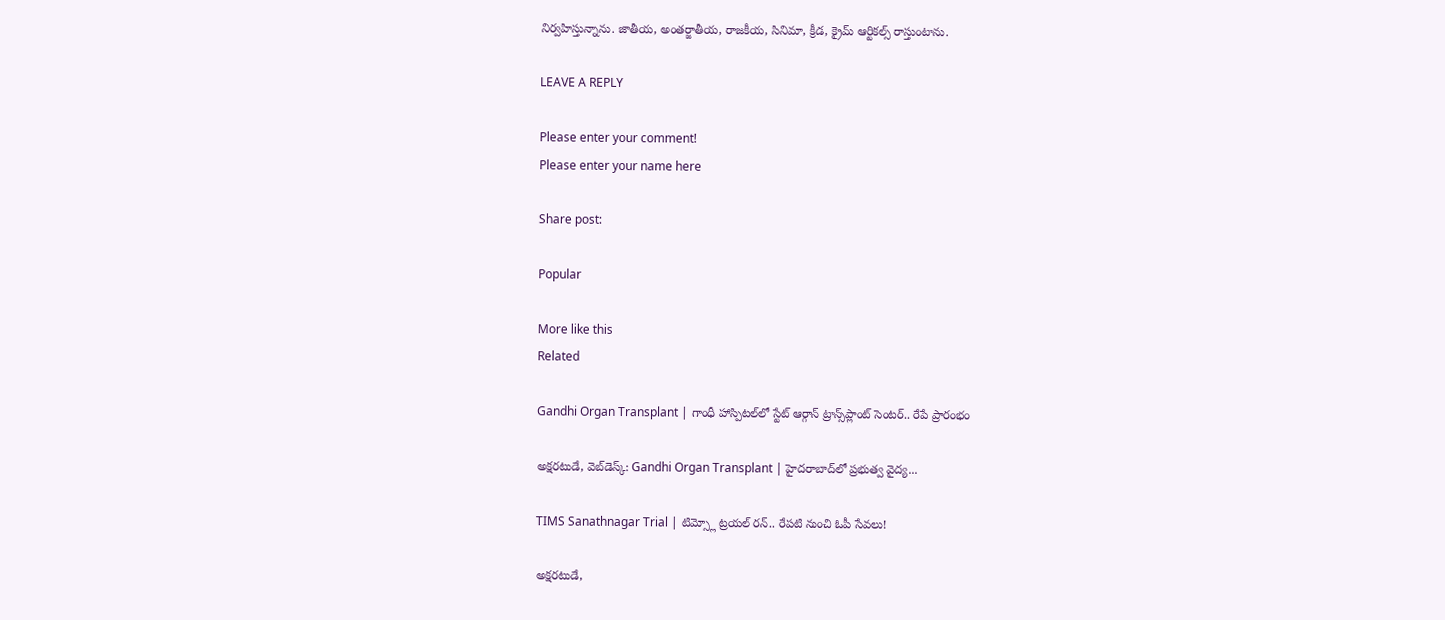నిర్వహిస్తున్నాను. జాతీయ, అంతర్జాతీయ, రాజకీయ, సినిమా, క్రీడ, క్రైమ్ ఆర్టికల్స్ రాస్తుంటాను.

LEAVE A REPLY

Please enter your comment!
Please enter your name here

Share post:

Popular

More like this
Related

Gandhi Organ Transplant | గాంధీ హాస్పిటల్‌లో స్టేట్ ఆర్గాన్ ట్రాన్స్‌ప్లాంట్ సెంటర్.. రేపే ప్రారంభం

అక్షరటుడే, వెబ్‌డెస్క్‌: Gandhi Organ Transplant | హైదరాబాద్‌లో ప్రభుత్వ వైద్య...

TIMS Sanathnagar Trial | టిమ్స్లో ట్రయల్ రన్.. రేపటి నుంచి ఓపీ సేవలు!

అక్షరటుడే,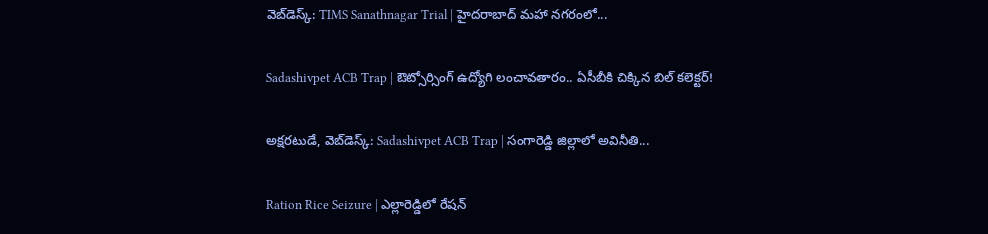వెబ్‌డెస్క్‌: TIMS Sanathnagar Trial | హైదరాబాద్ మహా నగరంలో...

Sadashivpet ACB Trap | ఔట్సోర్సింగ్ ఉద్యోగి లంచావతారం.. ఏసీబీకి చిక్కిన బిల్ కలెక్టర్!

అక్షరటుడే, వెబ్‌డెస్క్‌: Sadashivpet ACB Trap | సంగారెడ్డి జిల్లాలో అవినీతి...

Ration Rice Seizure | ఎల్లారెడ్డిలో రేషన్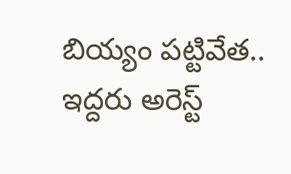బియ్యం పట్టివేత.. ఇద్దరు అరెస్ట్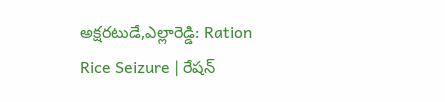అక్షరటుడే,ఎల్లారెడ్డి: Ration Rice Seizure | రేషన్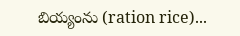బియ్యంను (ration rice)...